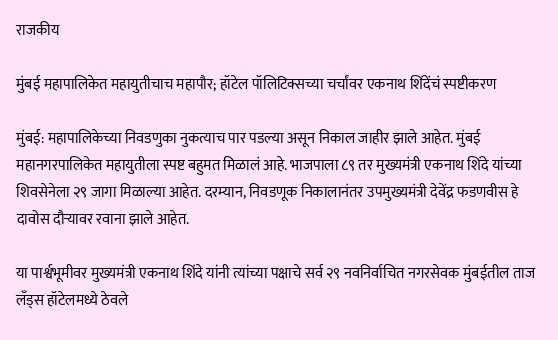राजकीय

मुंबई महापालिकेत महायुतीचाच महापौर; हॉटेल पॉलिटिक्सच्या चर्चांवर एकनाथ शिंदेंचं स्पष्टीकरण

मुंबई: महापालिकेच्या निवडणुका नुकत्याच पार पडल्या असून निकाल जाहीर झाले आहेत. मुंबई महानगरपालिकेत महायुतीला स्पष्ट बहुमत मिळालं आहे. भाजपाला ८९ तर मुख्यमंत्री एकनाथ शिंदे यांच्या शिवसेनेला २९ जागा मिळाल्या आहेत. दरम्यान, निवडणूक निकालानंतर उपमुख्यमंत्री देवेंद्र फडणवीस हे दावोस दौऱ्यावर रवाना झाले आहेत.

या पार्श्वभूमीवर मुख्यमंत्री एकनाथ शिंदे यांनी त्यांच्या पक्षाचे सर्व २९ नवनिर्वाचित नगरसेवक मुंबईतील ताज लँड्स हॉटेलमध्ये ठेवले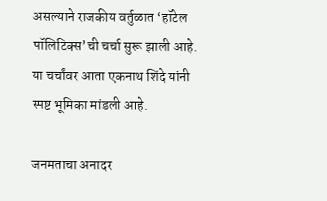असल्याने राजकीय वर्तुळात ‘हॉटेल पॉलिटिक्स’ची चर्चा सुरू झाली आहे. या चर्चांवर आता एकनाथ शिंदे यांनी स्पष्ट भूमिका मांडली आहे.

जनमताचा अनादर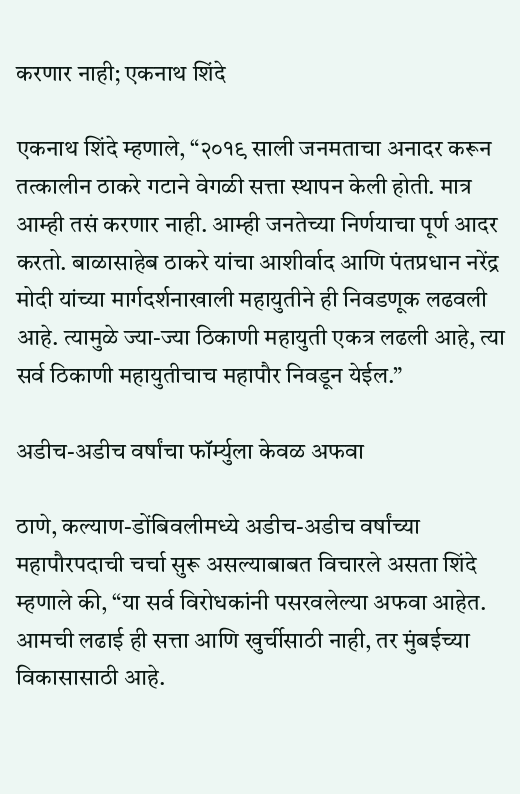करणार नाही; एकनाथ शिंदे

एकनाथ शिंदे म्हणाले, “२०१९ साली जनमताचा अनादर करून तत्कालीन ठाकरे गटाने वेगळी सत्ता स्थापन केली होती. मात्र आम्ही तसं करणार नाही. आम्ही जनतेच्या निर्णयाचा पूर्ण आदर करतो. बाळासाहेब ठाकरे यांचा आशीर्वाद आणि पंतप्रधान नरेंद्र मोदी यांच्या मार्गदर्शनाखाली महायुतीने ही निवडणूक लढवली आहे. त्यामुळे ज्या-ज्या ठिकाणी महायुती एकत्र लढली आहे, त्या सर्व ठिकाणी महायुतीचाच महापौर निवडून येईल.”

अडीच-अडीच वर्षांचा फॉर्म्युला केवळ अफवा

ठाणे, कल्याण-डोंबिवलीमध्ये अडीच-अडीच वर्षांच्या महापौरपदाची चर्चा सुरू असल्याबाबत विचारले असता शिंदे म्हणाले की, “या सर्व विरोधकांनी पसरवलेल्या अफवा आहेत. आमची लढाई ही सत्ता आणि खुर्चीसाठी नाही, तर मुंबईच्या विकासासाठी आहे.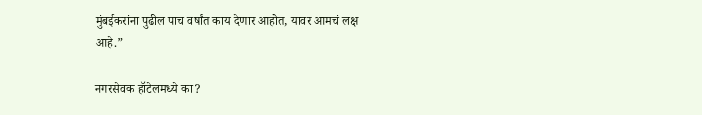मुंबईकरांना पुढील पाच वर्षांत काय देणार आहोत, यावर आमचं लक्ष आहे.”

नगरसेवक हॉटेलमध्ये का?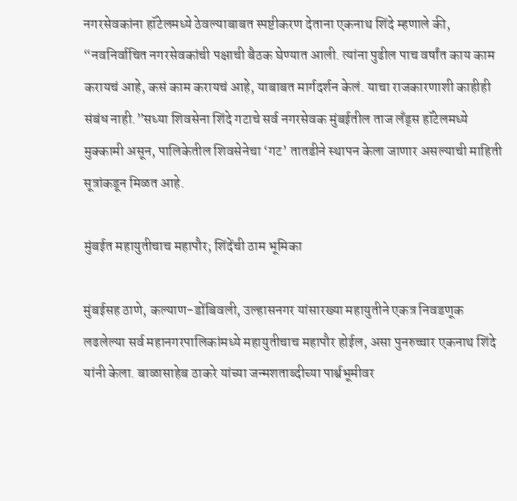नगरसेवकांना हॉटेलमध्ये ठेवल्याबाबत स्पष्टीकरण देताना एकनाथ शिंदे म्हणाले की, “नवनिर्वाचित नगरसेवकांची पक्षाची बैठक घेण्यात आली. त्यांना पुढील पाच वर्षांत काय काम करायचं आहे, कसं काम करायचं आहे, याबाबत मार्गदर्शन केलं. याचा राजकारणाशी काहीही संबंध नाही.”सध्या शिवसेना शिंदे गटाचे सर्व नगरसेवक मुंबईतील ताज लँड्स हॉटेलमध्ये मुक्कामी असून, पालिकेतील शिवसेनेचा ‘गट’ तातडीने स्थापन केला जाणार असल्याची माहिती सूत्रांकडून मिळत आहे.

मुंबईत महायुतीचाच महापौर; शिंदेंची ठाम भूमिका

मुंबईसह ठाणे, कल्याण-डोंबिवली, उल्हासनगर यांसारख्या महायुतीने एकत्र निवडणूक लढलेल्या सर्व महानगरपालिकांमध्ये महायुतीचाच महापौर होईल, असा पुनरुच्चार एकनाथ शिंदे यांनी केला. बाळासाहेब ठाकरे यांच्या जन्मशताब्दीच्या पार्श्वभूमीवर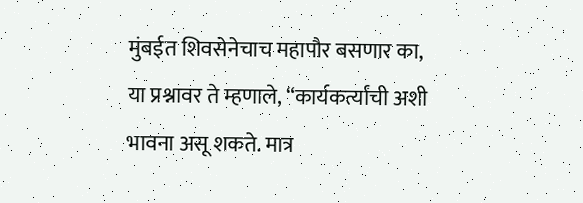मुंबईत शिवसेनेचाच महापौर बसणार का, या प्रश्नावर ते म्हणाले, “कार्यकर्त्यांची अशी भावना असू शकते. मात्र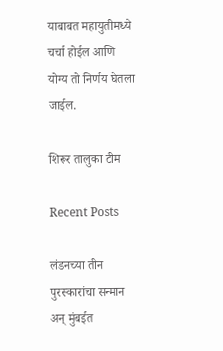याबाबत महायुतीमध्ये चर्चा होईल आणि योग्य तो निर्णय घेतला जाईल.

शिरूर तालुका टीम

Recent Posts

लंडनच्या तीन पुरस्कारांचा सन्मान अन् मुंबईत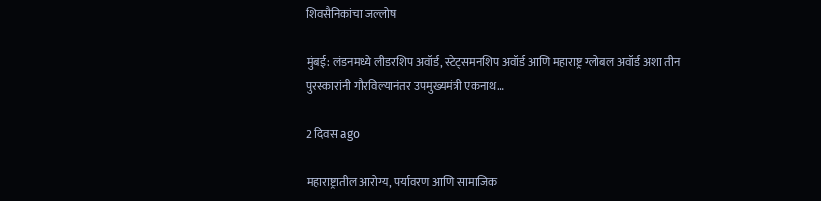शिवसैनिकांचा जल्लोष

मुंबई: लंडनमध्ये लीडरशिप अवॉर्ड, स्टेट्समनशिप अवॉर्ड आणि महाराष्ट्र ग्लोबल अवॉर्ड अशा तीन पुरस्कारांनी गौरविल्यानंतर उपमुख्यमंत्री एकनाथ…

2 दिवस ago

महाराष्ट्रातील आरोग्य, पर्यावरण आणि सामाजिक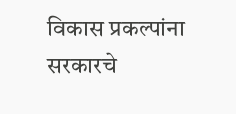विकास प्रकल्पांना सरकारचे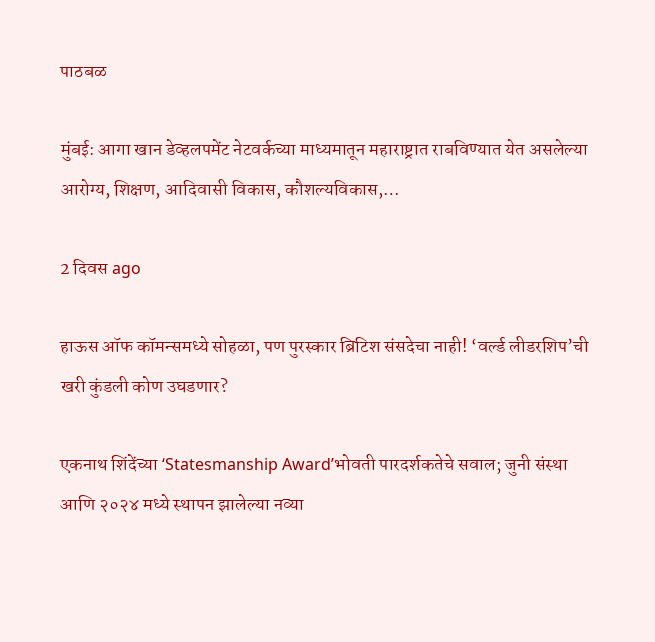पाठबळ

मुंबई: आगा खान डेव्हलपमेंट नेटवर्कच्या माध्यमातून महाराष्ट्रात राबविण्यात येत असलेल्या आरोग्य, शिक्षण, आदिवासी विकास, कौशल्यविकास,…

2 दिवस ago

हाऊस ऑफ कॉमन्समध्ये सोहळा, पण पुरस्कार ब्रिटिश संसदेचा नाही! ‘वर्ल्ड लीडरशिप’ची खरी कुंडली कोण उघडणार?

एकनाथ शिंदेंच्या ‘Statesmanship Award’भोवती पारदर्शकतेचे सवाल; जुनी संस्था आणि २०२४ मध्ये स्थापन झालेल्या नव्या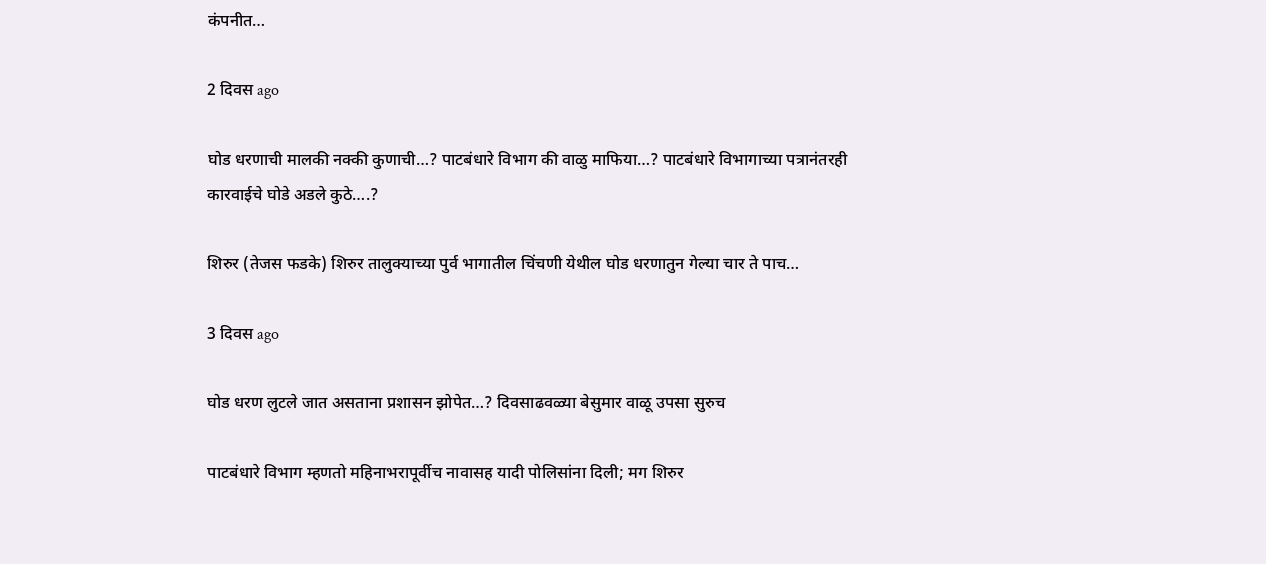कंपनीत…

2 दिवस ago

घोड धरणाची मालकी नक्की कुणाची…? पाटबंधारे विभाग की वाळु माफिया…? पाटबंधारे विभागाच्या पत्रानंतरही कारवाईचे घोडे अडले कुठे….?

शिरुर (तेजस फडके) शिरुर तालुक्याच्या पुर्व भागातील चिंचणी येथील घोड धरणातुन गेल्या चार ते पाच…

3 दिवस ago

घोड धरण लुटले जात असताना प्रशासन झोपेत…? दिवसाढवळ्या बेसुमार वाळू उपसा सुरुच

पाटबंधारे विभाग म्हणतो महिनाभरापूर्वीच नावासह यादी पोलिसांना दिली; मग शिरुर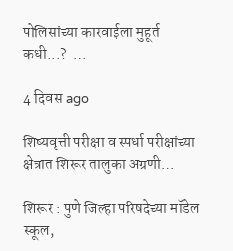पोलिसांच्या कारवाईला मुहूर्त कधी...?  …

4 दिवस ago

शिष्यवृत्ती परीक्षा व स्पर्धा परीक्षांच्या क्षेत्रात शिरूर तालुका अग्रणी…

शिरूर : पुणे जिल्हा परिषदेच्या मॉडेल स्कूल,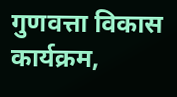गुणवत्ता विकास कार्यक्रम,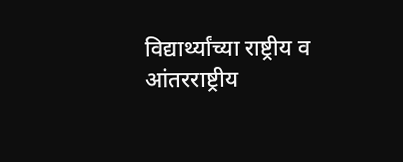विद्यार्थ्यांच्या राष्ट्रीय व आंतरराष्ट्रीय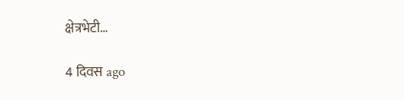क्षेत्रभेटी…

4 दिवस ago